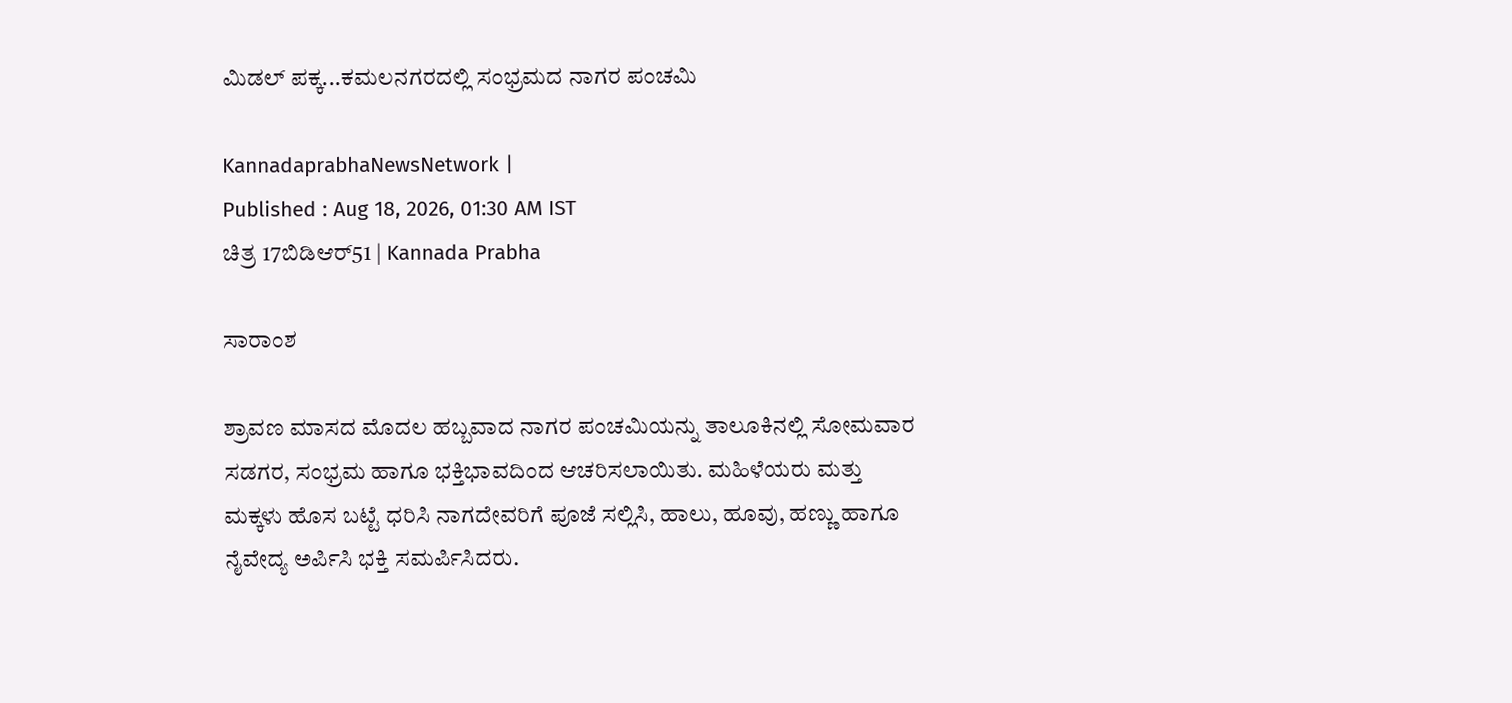ಮಿಡಲ್‌ ಪಕ್ಕ...ಕಮಲನಗರದಲ್ಲಿ ಸಂಭ್ರಮದ ನಾಗರ ಪಂಚಮಿ

KannadaprabhaNewsNetwork |
Published : Aug 18, 2026, 01:30 AM IST
ಚಿತ್ರ 17ಬಿಡಿಆರ್51 | Kannada Prabha

ಸಾರಾಂಶ

ಶ್ರಾವಣ ಮಾಸದ ಮೊದಲ ಹಬ್ಬವಾದ ನಾಗರ ಪಂಚಮಿಯನ್ನು ತಾಲೂಕಿನಲ್ಲಿ ಸೋಮವಾರ ಸಡಗರ, ಸಂಭ್ರಮ ಹಾಗೂ ಭಕ್ತಿಭಾವದಿಂದ ಆಚರಿಸಲಾಯಿತು. ಮಹಿಳೆಯರು ಮತ್ತು ಮಕ್ಕಳು ಹೊಸ ಬಟ್ಟೆ ಧರಿಸಿ ನಾಗದೇವರಿಗೆ ಪೂಜೆ ಸಲ್ಲಿಸಿ, ಹಾಲು, ಹೂವು, ಹಣ್ಣು ಹಾಗೂ ನೈವೇದ್ಯ ಅರ್ಪಿಸಿ ಭಕ್ತಿ ಸಮರ್ಪಿಸಿದರು.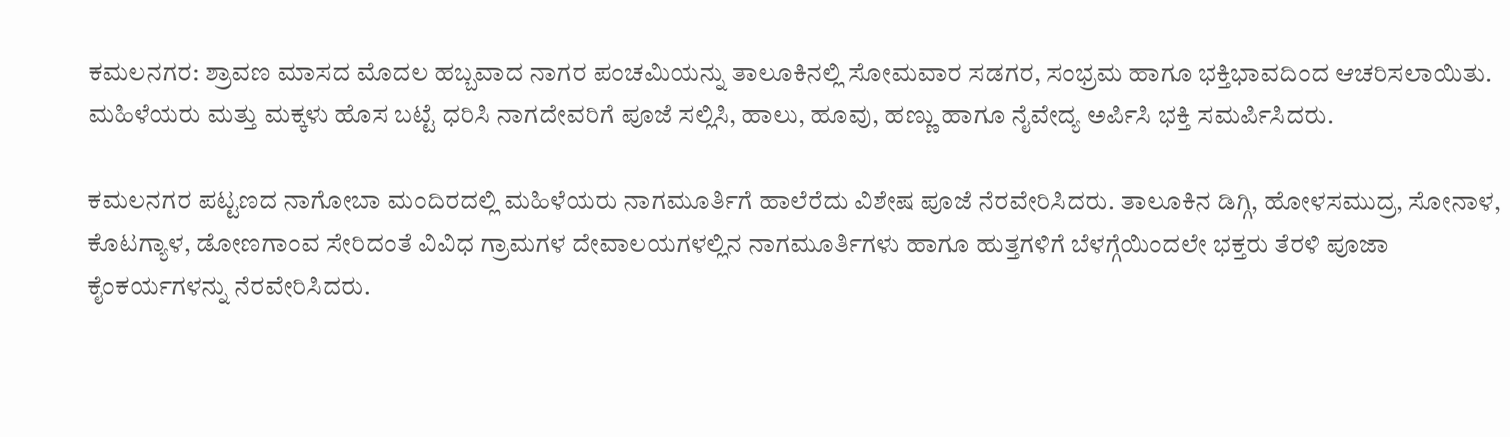ಕಮಲನಗರ: ಶ್ರಾವಣ ಮಾಸದ ಮೊದಲ ಹಬ್ಬವಾದ ನಾಗರ ಪಂಚಮಿಯನ್ನು ತಾಲೂಕಿನಲ್ಲಿ ಸೋಮವಾರ ಸಡಗರ, ಸಂಭ್ರಮ ಹಾಗೂ ಭಕ್ತಿಭಾವದಿಂದ ಆಚರಿಸಲಾಯಿತು. ಮಹಿಳೆಯರು ಮತ್ತು ಮಕ್ಕಳು ಹೊಸ ಬಟ್ಟೆ ಧರಿಸಿ ನಾಗದೇವರಿಗೆ ಪೂಜೆ ಸಲ್ಲಿಸಿ, ಹಾಲು, ಹೂವು, ಹಣ್ಣು ಹಾಗೂ ನೈವೇದ್ಯ ಅರ್ಪಿಸಿ ಭಕ್ತಿ ಸಮರ್ಪಿಸಿದರು.

ಕಮಲನಗರ ಪಟ್ಟಣದ ನಾಗೋಬಾ ಮಂದಿರದಲ್ಲಿ ಮಹಿಳೆಯರು ನಾಗಮೂರ್ತಿಗೆ ಹಾಲೆರೆದು ವಿಶೇಷ ಪೂಜೆ ನೆರವೇರಿಸಿದರು. ತಾಲೂಕಿನ ಡಿಗ್ಗಿ, ಹೋಳಸಮುದ್ರ, ಸೋನಾಳ, ಕೊಟಗ್ಯಾಳ, ಡೋಣಗಾಂವ ಸೇರಿದಂತೆ ವಿವಿಧ ಗ್ರಾಮಗಳ ದೇವಾಲಯಗಳಲ್ಲಿನ ನಾಗಮೂರ್ತಿಗಳು ಹಾಗೂ ಹುತ್ತಗಳಿಗೆ ಬೆಳಗ್ಗೆಯಿಂದಲೇ ಭಕ್ತರು ತೆರಳಿ ಪೂಜಾ ಕೈಂಕರ್ಯಗಳನ್ನು ನೆರವೇರಿಸಿದರು.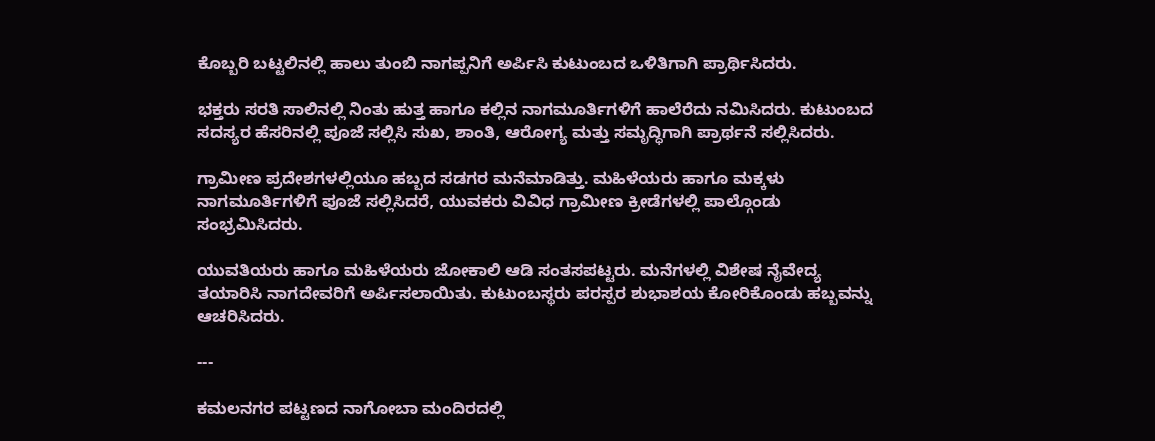ಕೊಬ್ಬರಿ ಬಟ್ಟಲಿನಲ್ಲಿ ಹಾಲು ತುಂಬಿ ನಾಗಪ್ಪನಿಗೆ ಅರ್ಪಿಸಿ ಕುಟುಂಬದ ಒಳಿತಿಗಾಗಿ ಪ್ರಾರ್ಥಿಸಿದರು.

ಭಕ್ತರು ಸರತಿ ಸಾಲಿನಲ್ಲಿ ನಿಂತು ಹುತ್ತ ಹಾಗೂ ಕಲ್ಲಿನ ನಾಗಮೂರ್ತಿಗಳಿಗೆ ಹಾಲೆರೆದು ನಮಿಸಿದರು. ಕುಟುಂಬದ ಸದಸ್ಯರ ಹೆಸರಿನಲ್ಲಿ ಪೂಜೆ ಸಲ್ಲಿಸಿ ಸುಖ, ಶಾಂತಿ, ಆರೋಗ್ಯ ಮತ್ತು ಸಮೃದ್ಧಿಗಾಗಿ ಪ್ರಾರ್ಥನೆ ಸಲ್ಲಿಸಿದರು.

ಗ್ರಾಮೀಣ ಪ್ರದೇಶಗಳಲ್ಲಿಯೂ ಹಬ್ಬದ ಸಡಗರ ಮನೆಮಾಡಿತ್ತು. ಮಹಿಳೆಯರು ಹಾಗೂ ಮಕ್ಕಳು ನಾಗಮೂರ್ತಿಗಳಿಗೆ ಪೂಜೆ ಸಲ್ಲಿಸಿದರೆ, ಯುವಕರು ವಿವಿಧ ಗ್ರಾಮೀಣ ಕ್ರೀಡೆಗಳಲ್ಲಿ ಪಾಲ್ಗೊಂಡು ಸಂಭ್ರಮಿಸಿದರು.

ಯುವತಿಯರು ಹಾಗೂ ಮಹಿಳೆಯರು ಜೋಕಾಲಿ ಆಡಿ ಸಂತಸಪಟ್ಟರು. ಮನೆಗಳಲ್ಲಿ ವಿಶೇಷ ನೈವೇದ್ಯ ತಯಾರಿಸಿ ನಾಗದೇವರಿಗೆ ಅರ್ಪಿಸಲಾಯಿತು. ಕುಟುಂಬಸ್ಥರು ಪರಸ್ಪರ ಶುಭಾಶಯ ಕೋರಿಕೊಂಡು ಹಬ್ಬವನ್ನು ಆಚರಿಸಿದರು.

---

ಕಮಲನಗರ ಪಟ್ಟಣದ ನಾಗೋಬಾ ಮಂದಿರದಲ್ಲಿ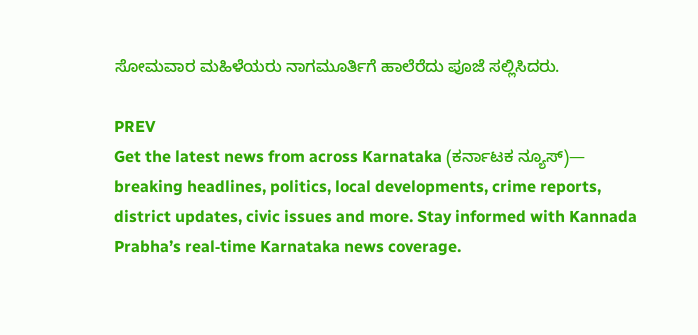ಸೋಮವಾರ ಮಹಿಳೆಯರು ನಾಗಮೂರ್ತಿಗೆ ಹಾಲೆರೆದು ಪೂಜೆ ಸಲ್ಲಿಸಿದರು.

PREV
Get the latest news from across Karnataka (ಕರ್ನಾಟಕ ನ್ಯೂಸ್)— breaking headlines, politics, local developments, crime reports, district updates, civic issues and more. Stay informed with Kannada Prabha’s real‑time Karnataka news coverage.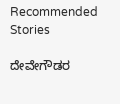Recommended Stories

ದೇವೇಗೌಡರ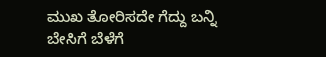ಮುಖ ತೋರಿಸದೇ ಗೆದ್ದು ಬನ್ನಿ
ಬೇಸಿಗೆ ಬೆಳೆಗೆ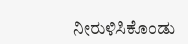ನೀರುಳಿಸಿಕೊಂಡು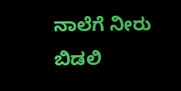ನಾಲೆಗೆ ನೀರು ಬಿಡಲಿ